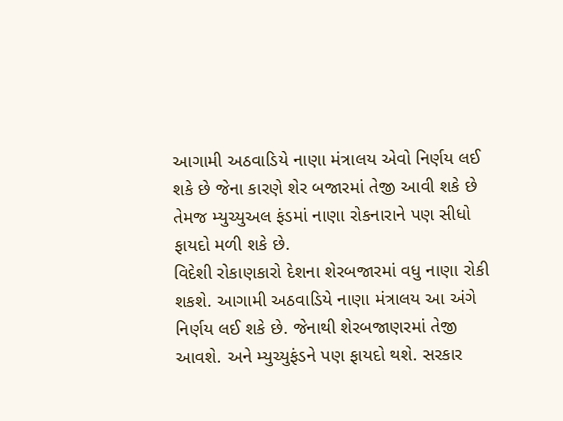આગામી અઠવાડિયે નાણા મંત્રાલય એવો નિર્ણય લઈ શકે છે જેના કારણે શેર બજારમાં તેજી આવી શકે છે તેમજ મ્યુચ્યુઅલ ફંડમાં નાણા રોકનારાને પણ સીધો ફાયદો મળી શકે છે.
વિદેશી રોકાણકારો દેશના શેરબજારમાં વધુ નાણા રોકી શકશે. આગામી અઠવાડિયે નાણા મંત્રાલય આ અંગે નિર્ણય લઈ શકે છે. જેનાથી શેરબજાણરમાં તેજી આવશે. અને મ્યુચ્યુફંડને પણ ફાયદો થશે. સરકાર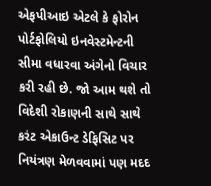એફપીઆઇ એટલે કે ફોરોન પોર્ટફોલિયો ઇનવેસ્ટમેન્ટની સીમા વધારવા અંગેનો વિચાર કરી રહી છે. જો આમ થશે તો વિદેશી રોકાણની સાથે સાથે કરંટ એકાઉન્ટ ડેફિસિટ પર નિયંત્રણ મેળવવામાં પણ મદદ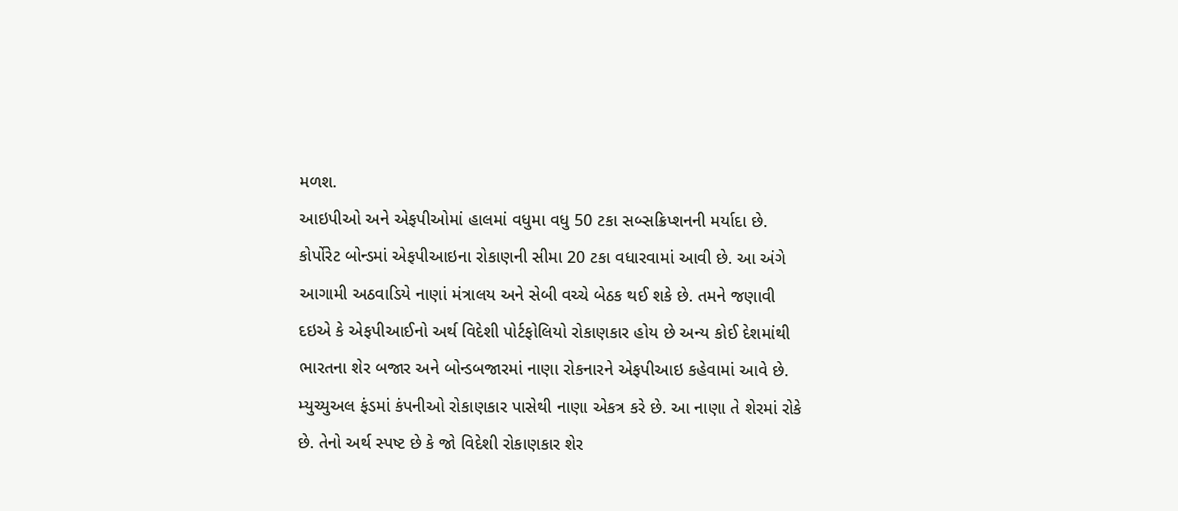મળશ.
આઇપીઓ અને એફપીઓમાં હાલમાં વધુમા વધુ 50 ટકા સબ્સક્રિપ્શનની મર્યાદા છે. કોર્પોરેટ બોન્ડમાં એફપીઆઇના રોકાણની સીમા 20 ટકા વધારવામાં આવી છે. આ અંગે આગામી અઠવાડિયે નાણાં મંત્રાલય અને સેબી વચ્ચે બેઠક થઈ શકે છે. તમને જણાવી દઇએ કે એફપીઆઈનો અર્થ વિદેશી પોર્ટફોલિયો રોકાણકાર હોય છે અન્ય કોઈ દેશમાંથી ભારતના શેર બજાર અને બોન્ડબજારમાં નાણા રોકનારને એફપીઆઇ કહેવામાં આવે છે.
મ્યુચ્યુઅલ ફંડમાં કંપનીઓ રોકાણકાર પાસેથી નાણા એકત્ર કરે છે. આ નાણા તે શેરમાં રોકે છે. તેનો અર્થ સ્પષ્ટ છે કે જો વિદેશી રોકાણકાર શેર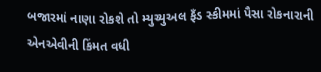બજારમાં નાણા રોકશે તો મ્યુચ્યુઅલ ફઁડ સ્કીમમાં પૈસા રોકનારાની એનએવીની કિંમત વધી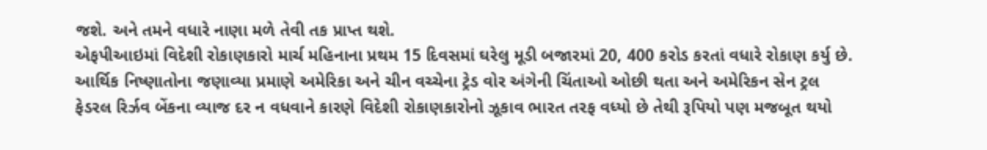જશે. અને તમને વધારે નાણા મળે તેવી તક પ્રાપ્ત થશે.
એફપીઆઇમાં વિદેશી રોકાણકારો માર્ચ મહિનાના પ્રથમ 15 દિવસમાં ઘરેલુ મૂડી બજારમાં 20, 400 કરોડ કરતાં વધારે રોકાણ કર્યુ છે. આર્થિક નિષ્ણાતોના જણાવ્યા પ્રમાણે અમેરિકા અને ચીન વચ્ચેના ટ્રેડ વોર અંગેની ચિંતાઓ ઓછી થતા અને અમેરિકન સેન ટ્રલ ફેડરલ રિર્ઝવ બેંકના વ્યાજ દર ન વધવાને કારણે વિદેશી રોકાણકારોનો ઝૂકાવ ભારત તરફ વધ્યો છે તેથી રૂપિયો પણ મજબૂત થયો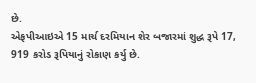છે.
એફપીઆઇએ 15 માર્ચ દરમિયાન શેર બજારમાં શુદ્ધ રૂપે 17, 919 કરોડ રૂપિયાનું રોકાણ કર્યુ છે.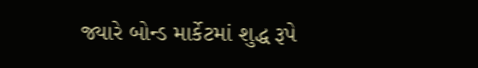જ્યારે બોન્ડ માર્કેટમાં શુદ્ધ રૂપે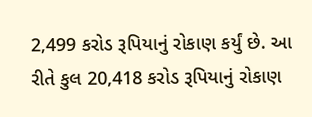2,499 કરોડ રૂપિયાનું રોકાણ કર્યું છે. આ રીતે કુલ 20,418 કરોડ રૂપિયાનું રોકાણ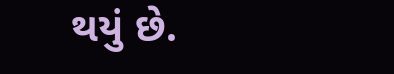થયું છે.